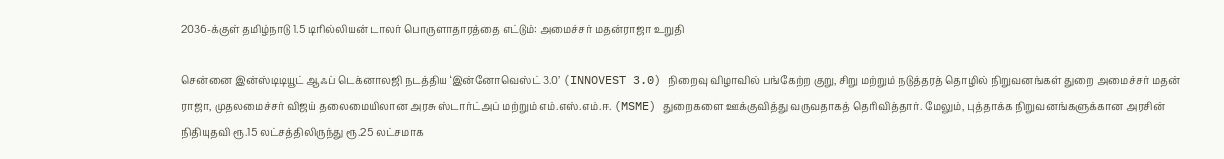2036-க்குள் தமிழ்நாடு 1.5 டிரில்லியன் டாலர் பொருளாதாரத்தை எட்டும்: அமைச்சர் மதன்ராஜா உறுதி

சென்னை இன்ஸ்டிடியூட் ஆஃப் டெக்னாலஜி நடத்திய ‘இன்னோவெஸ்ட் 3.0’ (INNOVEST 3.0) நிறைவு விழாவில் பங்கேற்ற குறு, சிறு மற்றும் நடுத்தரத் தொழில் நிறுவனங்கள் துறை அமைச்சர் மதன் ராஜா, முதலமைச்சர் விஜய் தலைமையிலான அரசு ஸ்டார்ட்அப் மற்றும் எம்.எஸ்.எம்.ஈ. (MSME) துறைகளை ஊக்குவித்து வருவதாகத் தெரிவித்தார். மேலும், புத்தாக்க நிறுவனங்களுக்கான அரசின் நிதியுதவி ரூ.15 லட்சத்திலிருந்து ரூ.25 லட்சமாக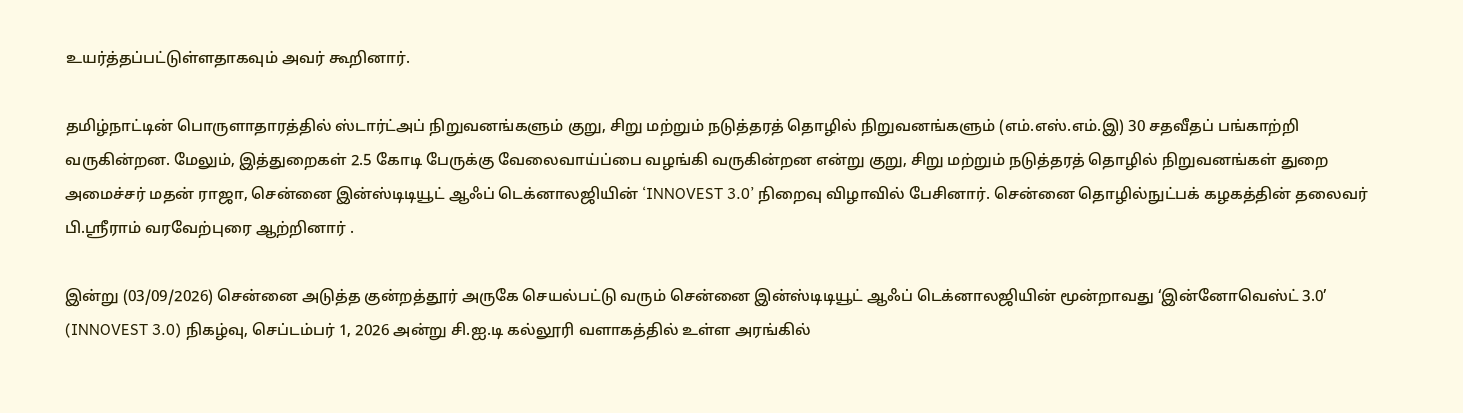உயர்த்தப்பட்டுள்ளதாகவும் அவர் கூறினார்.

தமிழ்நாட்டின் பொருளாதாரத்தில் ஸ்டார்ட்அப் நிறுவனங்களும் குறு, சிறு மற்றும் நடுத்தரத் தொழில் நிறுவனங்களும் (எம்.எஸ்.எம்.இ) 30 சதவீதப் பங்காற்றி வருகின்றன. மேலும், இத்துறைகள் 2.5 கோடி பேருக்கு வேலைவாய்ப்பை வழங்கி வருகின்றன என்று குறு, சிறு மற்றும் நடுத்தரத் தொழில் நிறுவனங்கள் துறை அமைச்சர் மதன் ராஜா, சென்னை இன்ஸ்டிடியூட் ஆஃப் டெக்னாலஜியின் ‘INNOVEST 3.0’ நிறைவு விழாவில் பேசினார். சென்னை தொழில்நுட்பக் கழகத்தின் தலைவர் பி.ஸ்ரீராம் வரவேற்புரை ஆற்றினார் .

இன்று (03/09/2026) சென்னை அடுத்த குன்றத்தூர் அருகே செயல்பட்டு வரும் சென்னை இன்ஸ்டிடியூட் ஆஃப் டெக்னாலஜியின் மூன்றாவது ‘இன்னோவெஸ்ட் 3.0’ (INNOVEST 3.0) நிகழ்வு, செப்டம்பர் 1, 2026 அன்று சி.ஐ.டி கல்லூரி வளாகத்தில் உள்ள அரங்கில்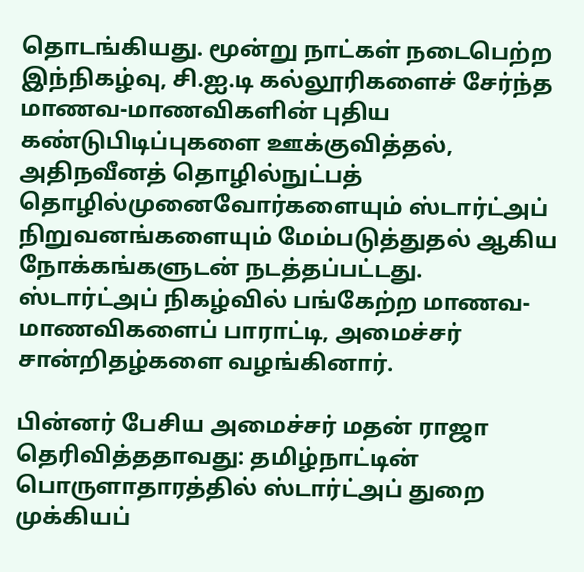தொடங்கியது. மூன்று நாட்கள் நடைபெற்ற இந்நிகழ்வு, சி.ஐ.டி கல்லூரிகளைச் சேர்ந்த மாணவ-மாணவிகளின் புதிய கண்டுபிடிப்புகளை ஊக்குவித்தல், அதிநவீனத் தொழில்நுட்பத் தொழில்முனைவோர்களையும் ஸ்டார்ட்அப் நிறுவனங்களையும் மேம்படுத்துதல் ஆகிய நோக்கங்களுடன் நடத்தப்பட்டது. ஸ்டார்ட்அப் நிகழ்வில் பங்கேற்ற மாணவ-மாணவிகளைப் பாராட்டி, அமைச்சர் சான்றிதழ்களை வழங்கினார்.

பின்னர் பேசிய அமைச்சர் மதன் ராஜா தெரிவித்ததாவது: தமிழ்நாட்டின் பொருளாதாரத்தில் ஸ்டார்ட்அப் துறை முக்கியப்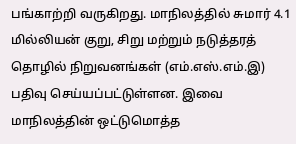பங்காற்றி வருகிறது. மாநிலத்தில் சுமார் 4.1 மில்லியன் குறு, சிறு மற்றும் நடுத்தரத் தொழில் நிறுவனங்கள் (எம்.எஸ்.எம்.இ) பதிவு செய்யப்பட்டுள்ளன. இவை மாநிலத்தின் ஒட்டுமொத்த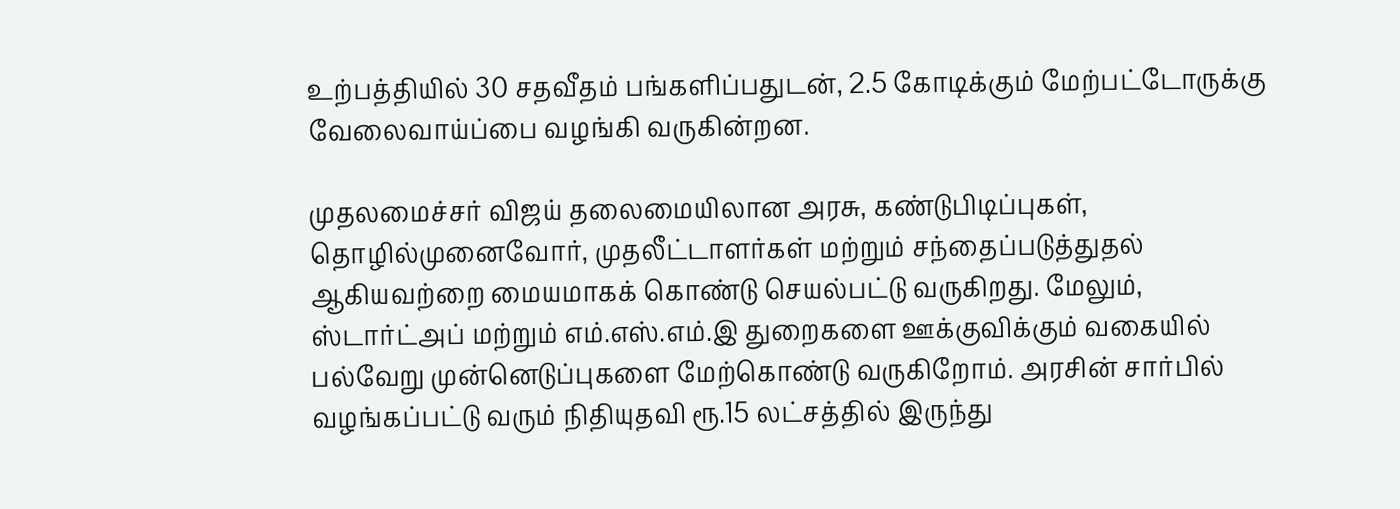உற்பத்தியில் 30 சதவீதம் பங்களிப்பதுடன், 2.5 கோடிக்கும் மேற்பட்டோருக்கு வேலைவாய்ப்பை வழங்கி வருகின்றன.

முதலமைச்சர் விஜய் தலைமையிலான அரசு, கண்டுபிடிப்புகள், தொழில்முனைவோர், முதலீட்டாளர்கள் மற்றும் சந்தைப்படுத்துதல் ஆகியவற்றை மையமாகக் கொண்டு செயல்பட்டு வருகிறது. மேலும், ஸ்டார்ட்அப் மற்றும் எம்.எஸ்.எம்.இ துறைகளை ஊக்குவிக்கும் வகையில் பல்வேறு முன்னெடுப்புகளை மேற்கொண்டு வருகிறோம். அரசின் சார்பில் வழங்கப்பட்டு வரும் நிதியுதவி ரூ.15 லட்சத்தில் இருந்து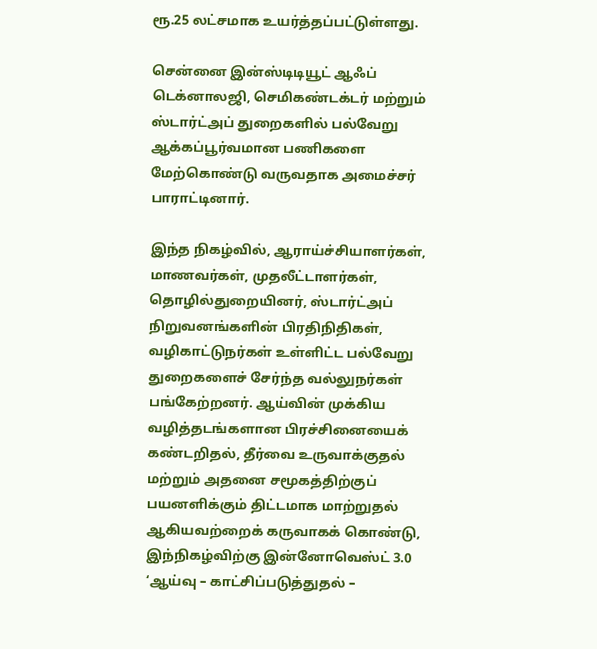ரூ.25 லட்சமாக உயர்த்தப்பட்டுள்ளது.

சென்னை இன்ஸ்டிடியூட் ஆஃப் டெக்னாலஜி, செமிகண்டக்டர் மற்றும் ஸ்டார்ட்அப் துறைகளில் பல்வேறு ஆக்கப்பூர்வமான பணிகளை மேற்கொண்டு வருவதாக அமைச்சர் பாராட்டினார்.

இந்த நிகழ்வில், ஆராய்ச்சியாளர்கள், மாணவர்கள், முதலீட்டாளர்கள், தொழில்துறையினர், ஸ்டார்ட்அப் நிறுவனங்களின் பிரதிநிதிகள், வழிகாட்டுநர்கள் உள்ளிட்ட பல்வேறு துறைகளைச் சேர்ந்த வல்லுநர்கள் பங்கேற்றனர். ஆய்வின் முக்கிய வழித்தடங்களான பிரச்சினையைக் கண்டறிதல், தீர்வை உருவாக்குதல் மற்றும் அதனை சமூகத்திற்குப் பயனளிக்கும் திட்டமாக மாற்றுதல் ஆகியவற்றைக் கருவாகக் கொண்டு, இந்நிகழ்விற்கு இன்னோவெஸ்ட் 3.0 ‘ஆய்வு – காட்சிப்படுத்துதல் –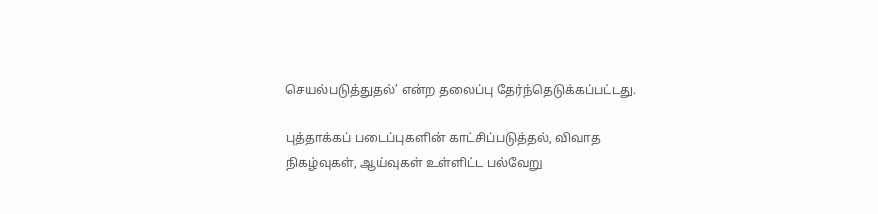செயல்படுத்துதல்’ என்ற தலைப்பு தேர்ந்தெடுக்கப்பட்டது.

புத்தாக்கப் படைப்புகளின் காட்சிப்படுத்தல், விவாத நிகழ்வுகள், ஆய்வுகள் உள்ளிட்ட பல்வேறு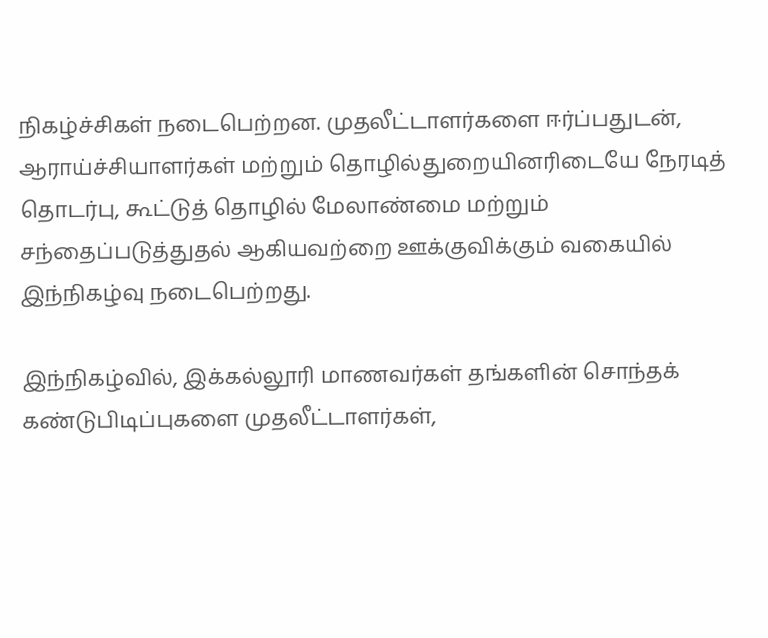நிகழ்ச்சிகள் நடைபெற்றன. முதலீட்டாளர்களை ஈர்ப்பதுடன், ஆராய்ச்சியாளர்கள் மற்றும் தொழில்துறையினரிடையே நேரடித் தொடர்பு, கூட்டுத் தொழில் மேலாண்மை மற்றும் சந்தைப்படுத்துதல் ஆகியவற்றை ஊக்குவிக்கும் வகையில் இந்நிகழ்வு நடைபெற்றது.

இந்நிகழ்வில், இக்கல்லூரி மாணவர்கள் தங்களின் சொந்தக் கண்டுபிடிப்புகளை முதலீட்டாளர்கள்,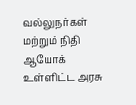வல்லுநர்கள் மற்றும் நிதி ஆயோக் உள்ளிட்ட அரசு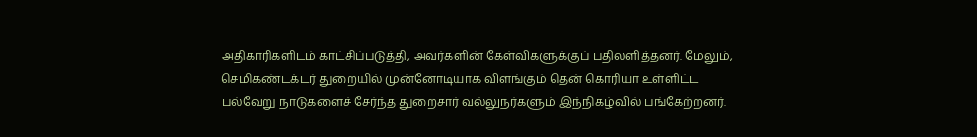அதிகாரிகளிடம் காட்சிப்படுத்தி, அவர்களின் கேள்விகளுக்குப் பதிலளித்தனர். மேலும், செமிகண்டக்டர் துறையில் முன்னோடியாக விளங்கும் தென் கொரியா உள்ளிட்ட பல்வேறு நாடுகளைச் சேர்ந்த துறைசார் வல்லுநர்களும் இந்நிகழ்வில் பங்கேற்றனர்.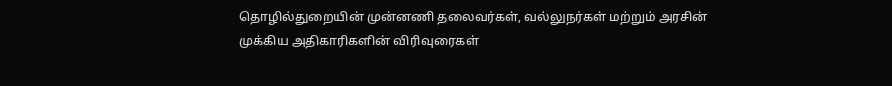தொழில்துறையின் முன்னணி தலைவர்கள், வல்லுநர்கள் மற்றும் அரசின் முக்கிய அதிகாரிகளின் விரிவுரைகள்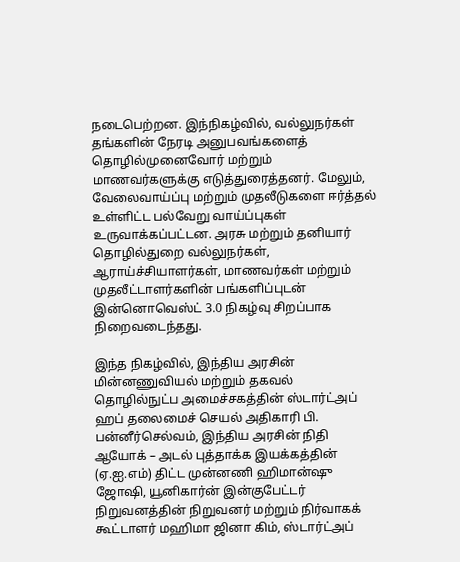நடைபெற்றன. இந்நிகழ்வில், வல்லுநர்கள் தங்களின் நேரடி அனுபவங்களைத் தொழில்முனைவோர் மற்றும் மாணவர்களுக்கு எடுத்துரைத்தனர். மேலும், வேலைவாய்ப்பு மற்றும் முதலீடுகளை ஈர்த்தல் உள்ளிட்ட பல்வேறு வாய்ப்புகள் உருவாக்கப்பட்டன. அரசு மற்றும் தனியார் தொழில்துறை வல்லுநர்கள், ஆராய்ச்சியாளர்கள், மாணவர்கள் மற்றும் முதலீட்டாளர்களின் பங்களிப்புடன் இன்னொவெஸ்ட் 3.0 நிகழ்வு சிறப்பாக நிறைவடைந்தது.

இந்த நிகழ்வில், இந்திய அரசின் மின்னணுவியல் மற்றும் தகவல் தொழில்நுட்ப அமைச்சகத்தின் ஸ்டார்ட்அப் ஹப் தலைமைச் செயல் அதிகாரி பி. பன்னீர்செல்வம், இந்திய அரசின் நிதி ஆயோக் – அடல் புத்தாக்க இயக்கத்தின் (ஏ.ஐ.எம்) திட்ட முன்னணி ஹிமான்ஷு ஜோஷி, யூனிகார்ன் இன்குபேட்டர் நிறுவனத்தின் நிறுவனர் மற்றும் நிர்வாகக் கூட்டாளர் மஹிமா ஜினா கிம், ஸ்டார்ட்அப்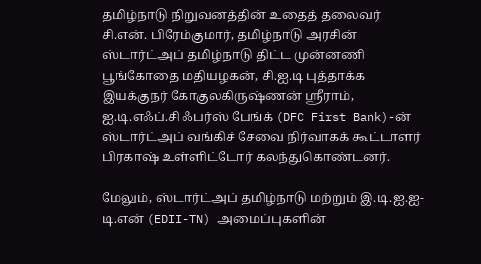தமிழ்நாடு நிறுவனத்தின் உதைத் தலைவர் சி.என். பிரேம்குமார், தமிழ்நாடு அரசின் ஸ்டார்ட்அப் தமிழ்நாடு திட்ட முன்னணி பூங்கோதை மதியழகன், சி.ஐ.டி புத்தாக்க இயக்குநர் கோகுலகிருஷ்ணன் ஸ்ரீராம், ஐ.டி.எஃப்.சி ஃபர்ஸ் பேங்க் (DFC First Bank)-ன் ஸ்டார்ட்அப் வங்கிச் சேவை நிர்வாகக் கூட்டாளர் பிரகாஷ் உள்ளிட்டோர் கலந்துகொண்டனர்.

மேலும், ஸ்டார்ட்அப் தமிழ்நாடு மற்றும் இ.டி.ஐ.ஐ-டி.என் (EDII-TN) அமைப்புகளின்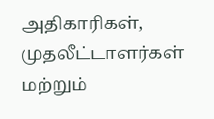அதிகாரிகள், முதலீட்டாளர்கள் மற்றும்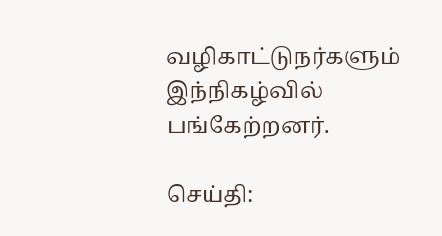வழிகாட்டுநர்களும் இந்நிகழ்வில் பங்கேற்றனர்.

செய்தி: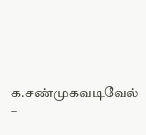க.சண்முகவடிவேல் –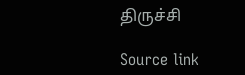திருச்சி

Source link